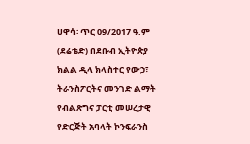ሀዋሳ፡ ጥር 09/2017 ዓ.ም (ደሬቴድ) በደቡብ ኢትዮጵያ ክልል ዲላ ክላስተር የውኃ፣ ትራንስፖርትና መንገድ ልማት የብልጽግና ፓርቲ መሠረታዊ የድርጅት አባላት ኮንፍራንስ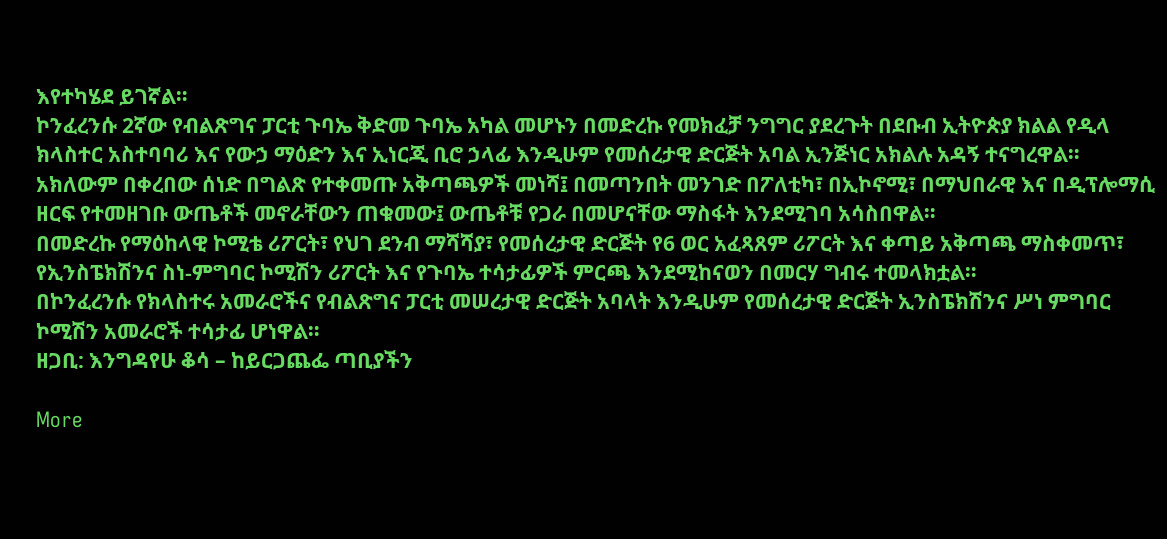እየተካሄደ ይገኛል።
ኮንፈረንሱ 2ኛው የብልጽግና ፓርቲ ጉባኤ ቅድመ ጉባኤ አካል መሆኑን በመድረኩ የመክፈቻ ንግግር ያደረጉት በደቡብ ኢትዮጵያ ክልል የዲላ ክላስተር አስተባባሪ እና የውኃ ማዕድን እና ኢነርጂ ቢሮ ኃላፊ እንዲሁም የመሰረታዊ ድርጅት አባል ኢንጅነር አክልሉ አዳኝ ተናግረዋል።
አክለውም በቀረበው ሰነድ በግልጽ የተቀመጡ አቅጣጫዎች መነሻ፤ በመጣንበት መንገድ በፖለቲካ፣ በኢኮኖሚ፣ በማህበራዊ እና በዲፕሎማሲ ዘርፍ የተመዘገቡ ውጤቶች መኖራቸውን ጠቁመው፤ ውጤቶቹ የጋራ በመሆናቸው ማስፋት እንደሚገባ አሳስበዋል።
በመድረኩ የማዕከላዊ ኮሚቴ ሪፖርት፣ የህገ ደንብ ማሻሻያ፣ የመሰረታዊ ድርጅት የ6 ወር አፈጻጸም ሪፖርት እና ቀጣይ አቅጣጫ ማስቀመጥ፣ የኢንስፔክሽንና ስነ-ምግባር ኮሚሽን ሪፖርት እና የጉባኤ ተሳታፊዎች ምርጫ እንደሚከናወን በመርሃ ግብሩ ተመላክቷል።
በኮንፈረንሱ የክላስተሩ አመራሮችና የብልጽግና ፓርቲ መሠረታዊ ድርጅት አባላት እንዲሁም የመሰረታዊ ድርጅት ኢንስፔክሽንና ሥነ ምግባር ኮሚሽን አመራሮች ተሳታፊ ሆነዋል።
ዘጋቢ: እንግዳየሁ ቆሳ – ከይርጋጨፌ ጣቢያችን

More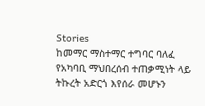Stories
ከመማር ማስተማር ተግባር ባለፈ የአካባቢ ማህበረሰብ ተጠቃሚነት ላይ ትኩረት አድርጎ እየሰራ መሆኑን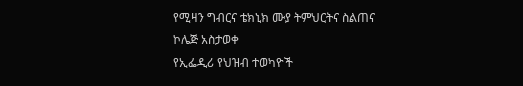የሚዛን ግብርና ቴክኒክ ሙያ ትምህርትና ስልጠና ኮሌጅ አስታወቀ
የኢፌዲሪ የህዝብ ተወካዮች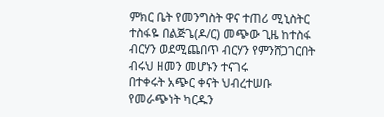ምክር ቤት የመንግስት ዋና ተጠሪ ሚኒስትር ተስፋዬ በልጅጌ(ዶ/ር) መጭው ጊዜ ከተስፋ ብርሃን ወደሚጨበጥ ብርሃን የምንሸጋገርበት ብሩህ ዘመን መሆኑን ተናገሩ
በተቀሩት አጭር ቀናት ህብረተሠቡ የመራጭነት ካርዱን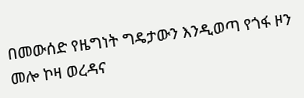በመውሰድ የዜግነት ግዴታውን እንዲወጣ የጎፋ ዞን መሎ ኮዛ ወረዳና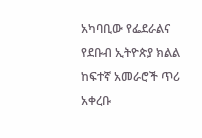አካባቢው የፌደራልና የደቡብ ኢትዮጵያ ክልል ከፍተኛ አመራሮች ጥሪ አቀረቡ